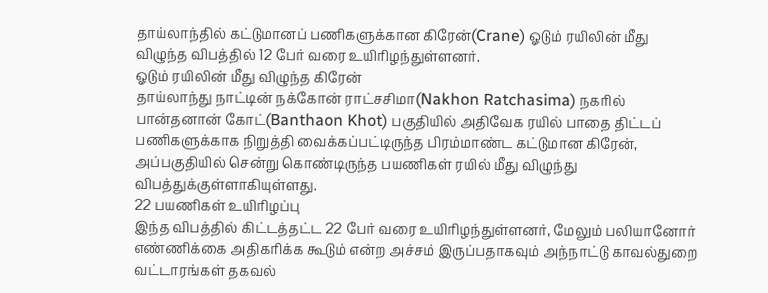தாய்லாந்தில் கட்டுமானப் பணிகளுக்கான கிரேன்(Crane) ஓடும் ரயிலின் மீது விழுந்த விபத்தில் 12 பேர் வரை உயிரிழந்துள்ளனர்.
ஓடும் ரயிலின் மீது விழுந்த கிரேன்
தாய்லாந்து நாட்டின் நக்கோன் ராட்சசிமா(Nakhon Ratchasima) நகரில் பான்தனான் கோட்(Banthaon Khot) பகுதியில் அதிவேக ரயில் பாதை திட்டப் பணிகளுக்காக நிறுத்தி வைக்கப்பட்டிருந்த பிரம்மாண்ட கட்டுமான கிரேன், அப்பகுதியில் சென்று கொண்டிருந்த பயணிகள் ரயில் மீது விழுந்து விபத்துக்குள்ளாகியுள்ளது.
22 பயணிகள் உயிரிழப்பு
இந்த விபத்தில் கிட்டத்தட்ட 22 பேர் வரை உயிரிழந்துள்ளனர், மேலும் பலியானோர் எண்ணிக்கை அதிகரிக்க கூடும் என்ற அச்சம் இருப்பதாகவும் அந்நாட்டு காவல்துறை வட்டாரங்கள் தகவல்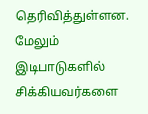தெரிவித்துள்ளன.
மேலும் இடிபாடுகளில் சிக்கியவர்களை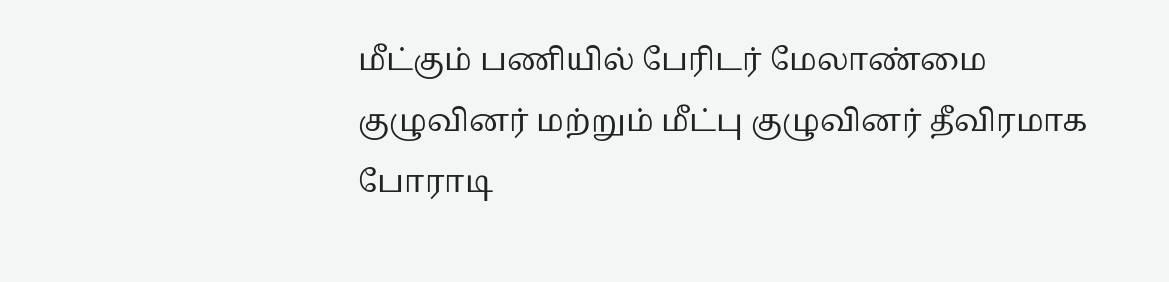மீட்கும் பணியில் பேரிடர் மேலாண்மை குழுவினர் மற்றும் மீட்பு குழுவினர் தீவிரமாக போராடி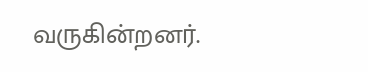வருகின்றனர்.